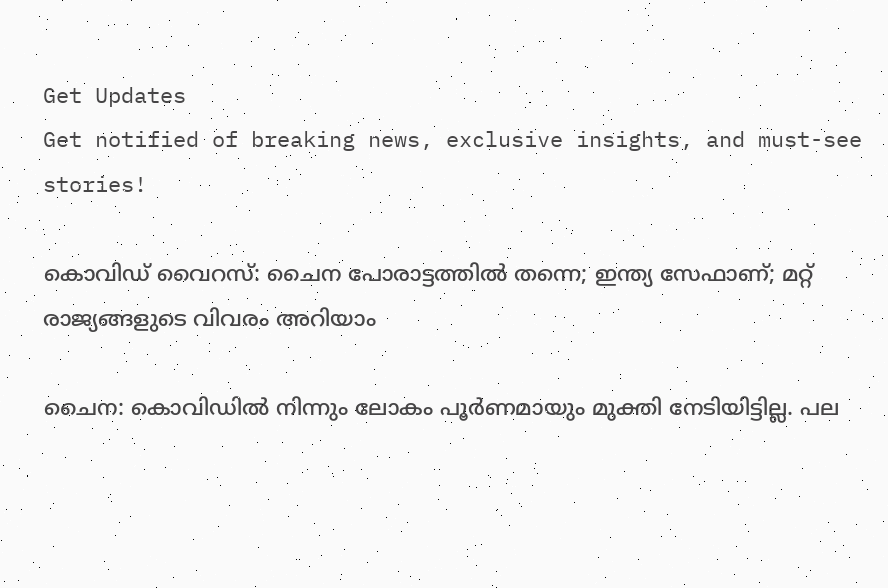Get Updates
Get notified of breaking news, exclusive insights, and must-see stories!

കൊവിഡ് വൈറസ്: ചൈന പോരാട്ടത്തിൽ തന്നെ; ഇന്ത്യ സേഫാണ്; മറ്റ് രാജ്യങ്ങളുടെ വിവരം അറിയാം

ചൈന: കൊവിഡിൽ നിന്നും ലോകം പൂർണമായും മുക്തി നേടിയിട്ടില്ല. പല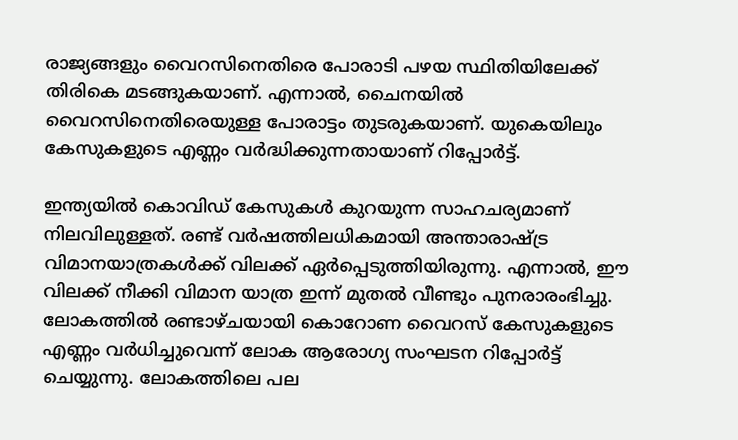രാജ്യങ്ങളും വൈറസിനെതിരെ പോരാടി പഴയ സ്ഥിതിയിലേക്ക് തിരികെ മടങ്ങുകയാണ്. എന്നാൽ, ചൈനയിൽ വൈറസിനെതിരെയുള്ള പോരാട്ടം തുടരുകയാണ്. യുകെയിലും കേസുകളുടെ എണ്ണം വർദ്ധിക്കുന്നതായാണ് റിപ്പോർട്ട്.

ഇന്ത്യയിൽ കൊവിഡ് കേസുകൾ കുറയുന്ന സാഹചര്യമാണ് നിലവിലുള്ളത്. രണ്ട് വർഷത്തിലധികമായി അന്താരാഷ്ട്ര വിമാനയാത്രകൾക്ക് വിലക്ക് ഏർപ്പെടുത്തിയിരുന്നു. എന്നാൽ, ഈ വിലക്ക് നീക്കി വിമാന യാത്ര ഇന്ന് മുതൽ വീണ്ടും പുനരാരംഭിച്ചു. ലോകത്തിൽ രണ്ടാഴ്ചയായി കൊറോണ വൈറസ് കേസുകളുടെ എണ്ണം വർധിച്ചുവെന്ന് ലോക ആരോഗ്യ സംഘടന റിപ്പോർട്ട് ചെയ്യുന്നു. ലോകത്തിലെ പല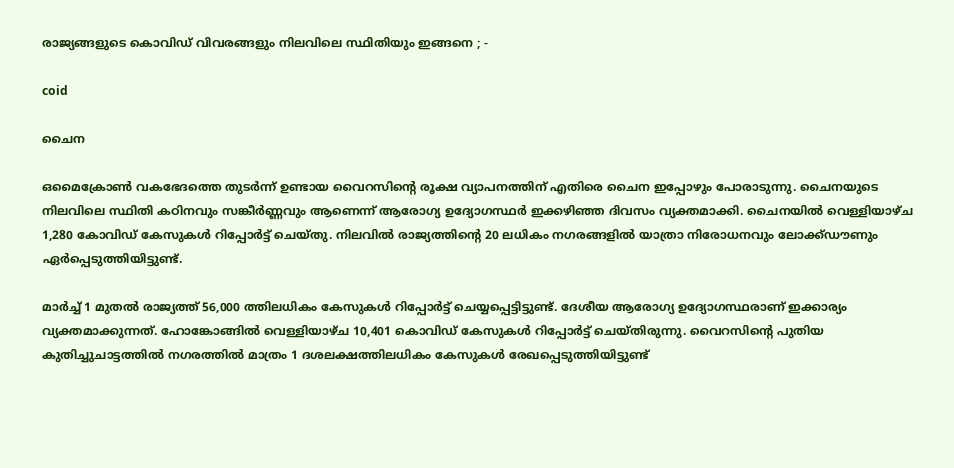രാജ്യങ്ങളുടെ കൊവിഡ് വിവരങ്ങളും നിലവിലെ സ്ഥിതിയും ഇങ്ങനെ ; -

coid

ചൈന

ഒമൈക്രോൺ വകഭേദത്തെ തുടർന്ന് ഉണ്ടായ വൈറസിന്റെ രൂക്ഷ വ്യാപനത്തിന് എതിരെ ചൈന ഇപ്പോഴും പോരാടുന്നു. ചൈനയുടെ നിലവിലെ സ്ഥിതി കഠിനവും സങ്കീർണ്ണവും ആണെന്ന് ആരോഗ്യ ഉദ്യോഗസ്ഥർ ഇക്കഴിഞ്ഞ ദിവസം വ്യക്തമാക്കി. ചൈനയിൽ വെള്ളിയാഴ്ച 1,280 കോവിഡ് കേസുകൾ റിപ്പോർട്ട് ചെയ്തു. നിലവിൽ രാജ്യത്തിന്റെ 20 ലധികം നഗരങ്ങളിൽ യാത്രാ നിരോധനവും ലോക്ക്ഡൗണും ഏർപ്പെടുത്തിയിട്ടുണ്ട്.

മാർച്ച് 1 മുതൽ രാജ്യത്ത് 56,000 ത്തിലധികം കേസുകൾ റിപ്പോർട്ട് ചെയ്യപ്പെട്ടിട്ടുണ്ട്. ദേശീയ ആരോഗ്യ ഉദ്യോഗസ്ഥരാണ് ഇക്കാര്യം വ്യക്തമാക്കുന്നത്. ഹോങ്കോങ്ങിൽ വെള്ളിയാഴ്ച 10,401 കൊവിഡ് കേസുകൾ റിപ്പോർട്ട് ചെയ്തിരുന്നു. വൈറസിന്റെ പുതിയ കുതിച്ചുചാട്ടത്തിൽ നഗരത്തിൽ മാത്രം 1 ദശലക്ഷത്തിലധികം കേസുകൾ രേഖപ്പെടുത്തിയിട്ടുണ്ട്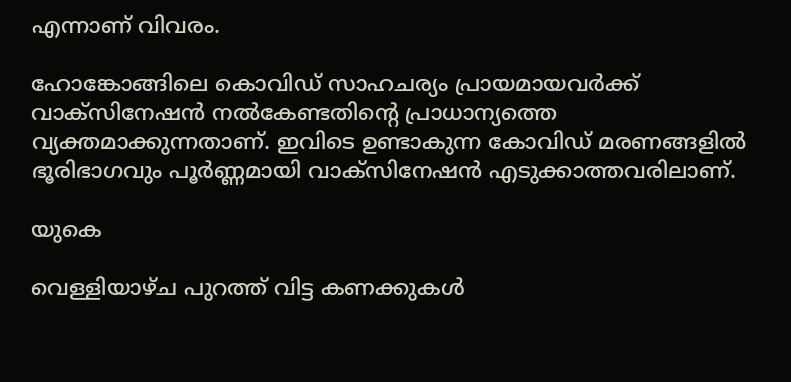എന്നാണ് വിവരം.

ഹോങ്കോങ്ങിലെ കൊവിഡ് സാഹചര്യം പ്രായമായവർക്ക് വാക്സിനേഷൻ നൽകേണ്ടതിന്റെ പ്രാധാന്യത്തെ വ്യക്തമാക്കുന്നതാണ്. ഇവിടെ ഉണ്ടാകുന്ന കോവിഡ് മരണങ്ങളിൽ ഭൂരിഭാഗവും പൂർണ്ണമായി വാക്സിനേഷൻ എടുക്കാത്തവരിലാണ്.

യുകെ

വെള്ളിയാഴ്ച പുറത്ത് വിട്ട കണക്കുകൾ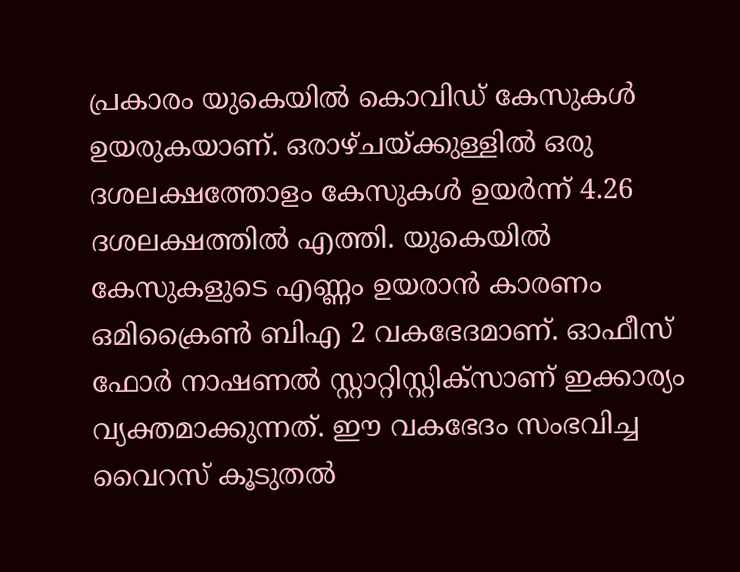പ്രകാരം യുകെയിൽ കൊവിഡ് കേസുകൾ ഉയരുകയാണ്. ഒരാഴ്ചയ്ക്കുള്ളിൽ ഒരു ദശലക്ഷത്തോളം കേസുകൾ ഉയർന്ന് 4.26 ദശലക്ഷത്തിൽ എത്തി. യുകെയിൽ കേസുകളുടെ എണ്ണം ഉയരാൻ കാരണം ഒമിക്രൈൺ ബിഎ 2 വകഭേദമാണ്. ഓഫീസ് ഫോർ നാഷണൽ സ്റ്റാറ്റിസ്റ്റിക്‌സാണ് ഇക്കാര്യം വ്യക്തമാക്കുന്നത്. ഈ വകഭേദം സംഭവിച്ച വൈറസ് കൂടുതൽ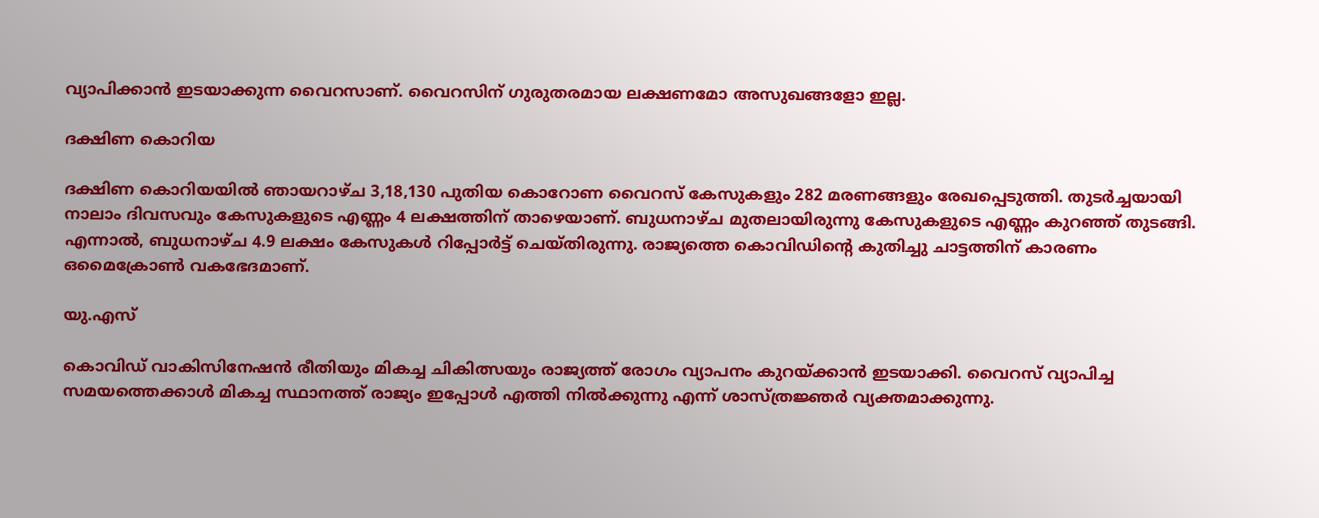വ്യാപിക്കാൻ ഇടയാക്കുന്ന വൈറസാണ്. വൈറസിന് ഗുരുതരമായ ലക്ഷണമോ അസുഖങ്ങളോ ഇല്ല.

ദക്ഷിണ കൊറിയ

ദക്ഷിണ കൊറിയയിൽ ഞായറാഴ്ച 3,18,130 പുതിയ കൊറോണ വൈറസ് കേസുകളും 282 മരണങ്ങളും രേഖപ്പെടുത്തി. തുടർച്ചയായി നാലാം ദിവസവും കേസുകളുടെ എണ്ണം 4 ലക്ഷത്തിന് താഴെയാണ്. ബുധനാഴ്ച മുതലായിരുന്നു കേസുകളുടെ എണ്ണം കുറഞ്ഞ് തുടങ്ങി. എന്നാൽ, ബുധനാഴ്ച 4.9 ലക്ഷം കേസുകൾ റിപ്പോർട്ട് ചെയ്തിരുന്നു. രാജ്യത്തെ കൊവിഡിന്റെ കുതിച്ചു ചാട്ടത്തിന് കാരണം ഒമൈക്രോൺ വകഭേദമാണ്.

യു.എസ്

കൊവിഡ് വാകിസിനേഷൻ രീതിയും മികച്ച ചികിത്സയും രാജ്യത്ത് രോഗം വ്യാപനം കുറയ്ക്കാൻ ഇടയാക്കി. വൈറസ് വ്യാപിച്ച സമയത്തെക്കാൾ മികച്ച സ്ഥാനത്ത് രാജ്യം ഇപ്പോൾ എത്തി നിൽക്കുന്നു എന്ന് ശാസ്ത്രജ്ഞർ വ്യക്തമാക്കുന്നു.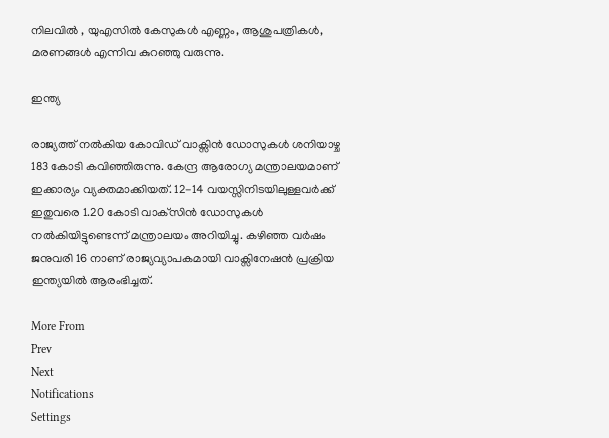നിലവിൽ , യുഎസിൽ കേസുകൾ എണ്ണം, ആശുപത്രികൾ, മരണങ്ങൾ എന്നിവ കുറഞ്ഞു വരുന്നു.

ഇന്ത്യ

രാജ്യത്ത് നൽകിയ കോവിഡ് വാക്സിൻ ഡോസുകൾ ശനിയാഴ്ച 183 കോടി കവിഞ്ഞിരുന്നു. കേന്ദ്ര ആരോഗ്യ മന്ത്രാലയമാണ് ഇക്കാര്യം വ്യക്തമാക്കിയത്. 12-14 വയസ്സിനിടയിലുള്ളവർക്ക് ഇതുവരെ 1.20 കോടി വാക്‌സിൻ ഡോസുകൾ നൽകിയിട്ടുണ്ടെന്ന് മന്ത്രാലയം അറിയിച്ചു. കഴിഞ്ഞ വർഷം ജനുവരി 16 നാണ് രാജ്യവ്യാപകമായി വാക്സിനേഷൻ പ്രക്രിയ ഇന്ത്യയിൽ ആരംഭിച്ചത്.

More From
Prev
Next
Notifications
Settings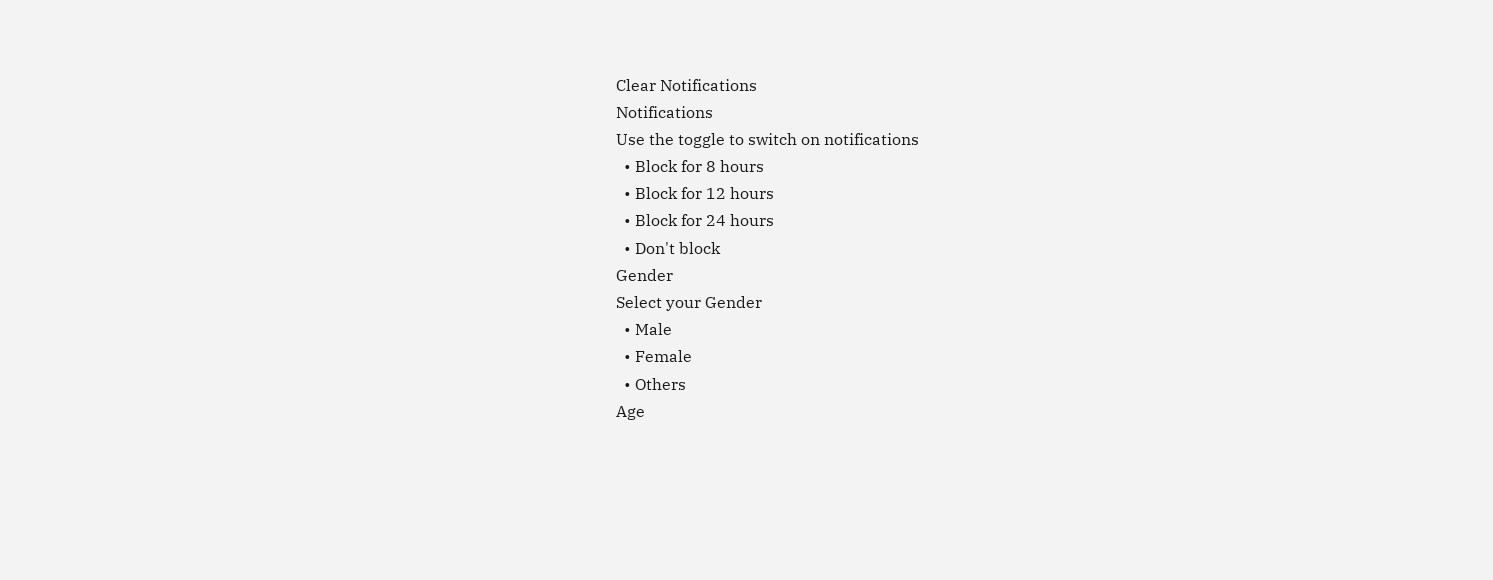Clear Notifications
Notifications
Use the toggle to switch on notifications
  • Block for 8 hours
  • Block for 12 hours
  • Block for 24 hours
  • Don't block
Gender
Select your Gender
  • Male
  • Female
  • Others
Age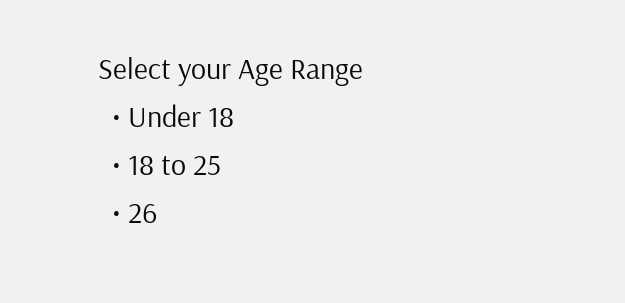Select your Age Range
  • Under 18
  • 18 to 25
  • 26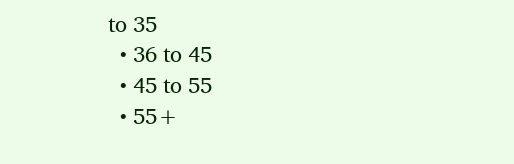to 35
  • 36 to 45
  • 45 to 55
  • 55+